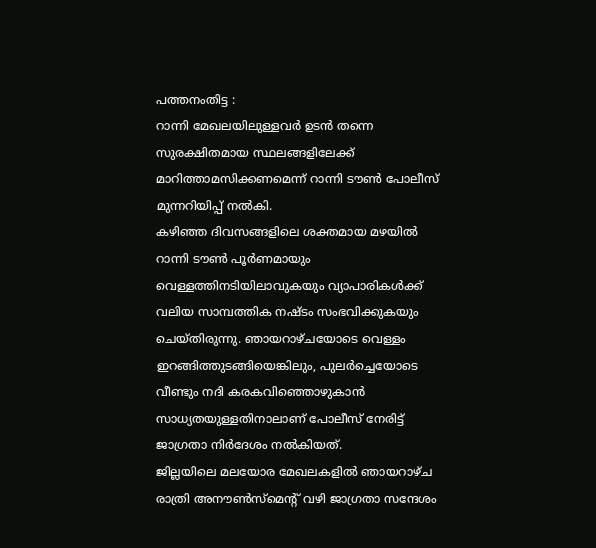പത്തനംതിട്ട :
റാന്നി മേഖലയിലുള്ളവർ ഉടൻ തന്നെ സുരക്ഷിതമായ സ്ഥലങ്ങളിലേക്ക് മാറിത്താമസിക്കണമെന്ന് റാന്നി ടൗൺ പോലീസ് മുന്നറിയിപ്പ് നൽകി.
കഴിഞ്ഞ ദിവസങ്ങളിലെ ശക്തമായ മഴയിൽ റാന്നി ടൗൺ പൂർണമായും വെള്ളത്തിനടിയിലാവുകയും വ്യാപാരികൾക്ക് വലിയ സാമ്പത്തിക നഷ്ടം സംഭവിക്കുകയും ചെയ്തിരുന്നു. ഞായറാഴ്ചയോടെ വെള്ളം ഇറങ്ങിത്തുടങ്ങിയെങ്കിലും, പുലർച്ചെയോടെ വീണ്ടും നദി കരകവിഞ്ഞൊഴുകാൻ സാധ്യതയുള്ളതിനാലാണ് പോലീസ് നേരിട്ട് ജാഗ്രതാ നിർദേശം നൽകിയത്.
ജില്ലയിലെ മലയോര മേഖലകളിൽ ഞായറാഴ്ച രാത്രി അനൗൺസ്മെന്റ് വഴി ജാഗ്രതാ സന്ദേശം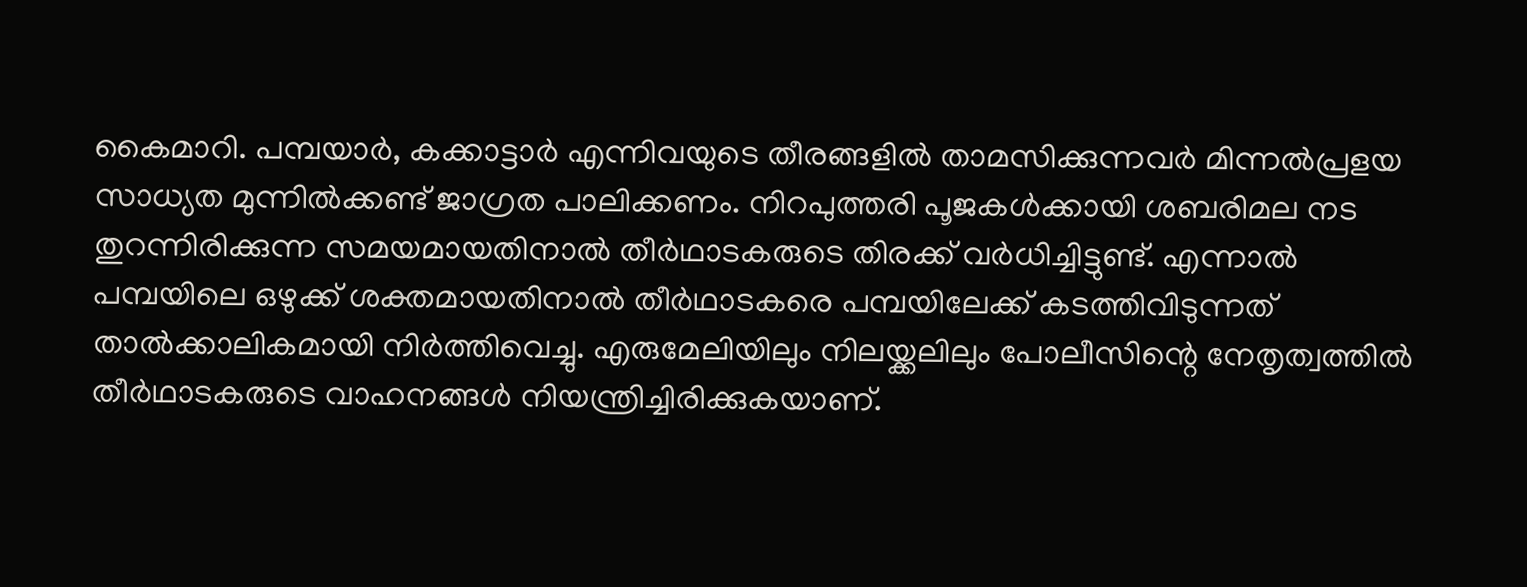കൈമാറി. പമ്പയാർ, കക്കാട്ടാർ എന്നിവയുടെ തീരങ്ങളിൽ താമസിക്കുന്നവർ മിന്നൽപ്രളയ സാധ്യത മുന്നിൽക്കണ്ട് ജാഗ്രത പാലിക്കണം. നിറപുത്തരി പൂജകൾക്കായി ശബരിമല നട തുറന്നിരിക്കുന്ന സമയമായതിനാൽ തീർഥാടകരുടെ തിരക്ക് വർധിച്ചിട്ടുണ്ട്. എന്നാൽ പമ്പയിലെ ഒഴുക്ക് ശക്തമായതിനാൽ തീർഥാടകരെ പമ്പയിലേക്ക് കടത്തിവിടുന്നത് താൽക്കാലികമായി നിർത്തിവെച്ചു. എരുമേലിയിലും നിലയ്ക്കലിലും പോലീസിന്റെ നേതൃത്വത്തിൽ തീർഥാടകരുടെ വാഹനങ്ങൾ നിയന്ത്രിച്ചിരിക്കുകയാണ്.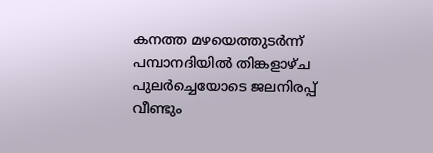കനത്ത മഴയെത്തുടർന്ന് പമ്പാനദിയിൽ തിങ്കളാഴ്ച പുലർച്ചെയോടെ ജലനിരപ്പ് വീണ്ടും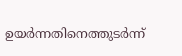ഉയർന്നതിനെത്തുടർന്ന്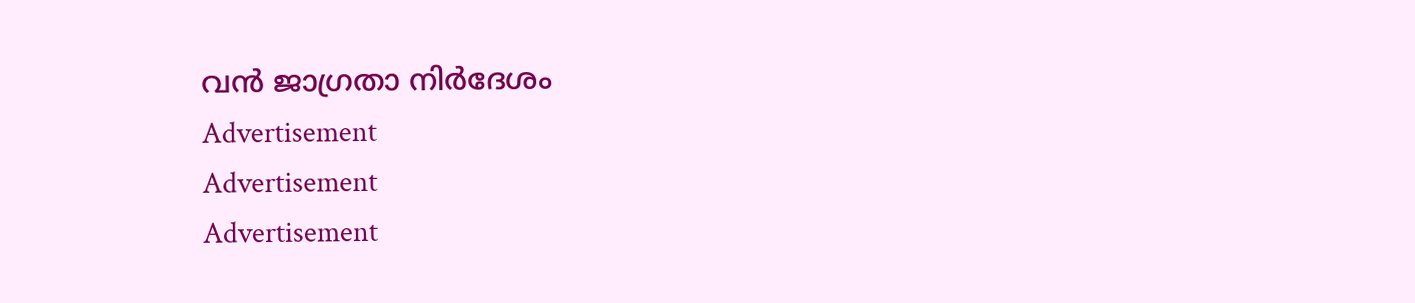വൻ ജാഗ്രതാ നിർദേശം
Advertisement
Advertisement
Advertisement